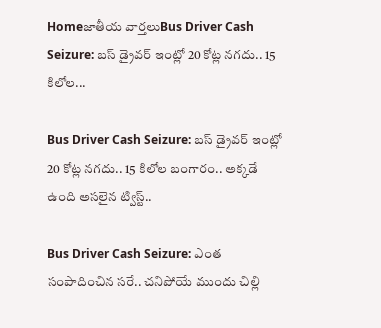Homeజాతీయ వార్తలుBus Driver Cash Seizure: బస్ డ్రైవర్ ఇంట్లో 20 కోట్ల నగదు.. 15 కిలోల...

Bus Driver Cash Seizure: బస్ డ్రైవర్ ఇంట్లో 20 కోట్ల నగదు.. 15 కిలోల బంగారం.. అక్కడే ఉంది అసలైన ట్విస్ట్..

Bus Driver Cash Seizure: ఎంత సంపాదించిన సరే.. చనిపోయే ముందు చిల్లి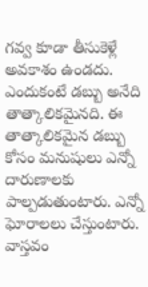గవ్వ కూడా తీసుకెళ్లే అవకాశం ఉండదు. ఎందుకంటే డబ్బు అనేది తాత్కాలికమైనది. ఈ తాత్కాలికమైన డబ్బు కోసం మనుషులు ఎన్నో దారుణాలకు పాల్పడుతుంటారు. ఎన్నో ఘోరాలలు చేస్తుంటారు. వాస్తవం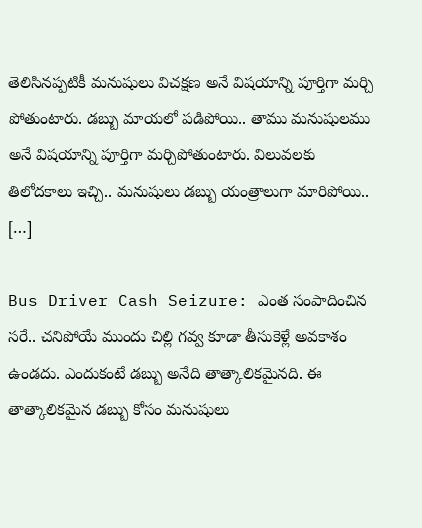తెలిసినప్పటికీ మనుషులు విచక్షణ అనే విషయాన్ని పూర్తిగా మర్చి పోతుంటారు. డబ్బు మాయలో పడిపోయి.. తాము మనుషులము అనే విషయాన్ని పూర్తిగా మర్చిపోతుంటారు. విలువలకు తిలోదకాలు ఇచ్చి.. మనుషులు డబ్బు యంత్రాలుగా మారిపోయి.. […]

Bus Driver Cash Seizure: ఎంత సంపాదించిన సరే.. చనిపోయే ముందు చిల్లి గవ్వ కూడా తీసుకెళ్లే అవకాశం ఉండదు. ఎందుకంటే డబ్బు అనేది తాత్కాలికమైనది. ఈ తాత్కాలికమైన డబ్బు కోసం మనుషులు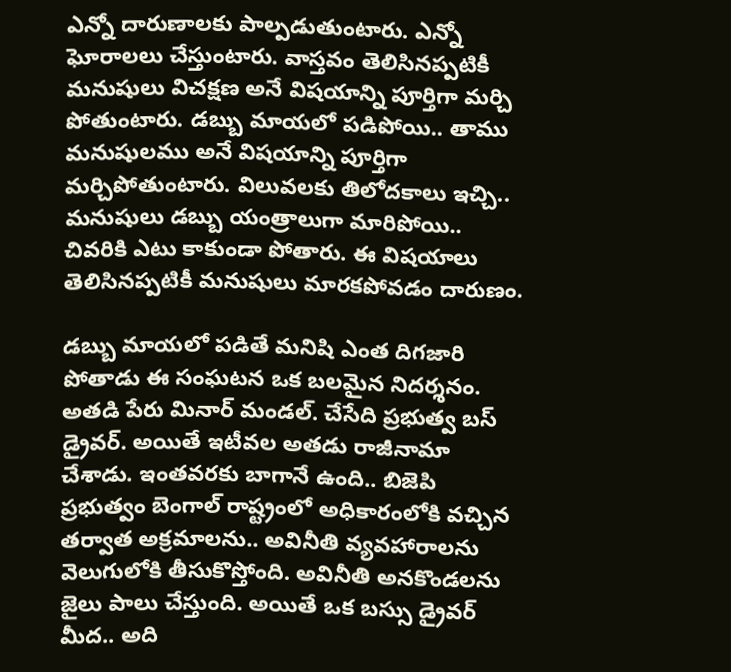ఎన్నో దారుణాలకు పాల్పడుతుంటారు. ఎన్నో ఘోరాలలు చేస్తుంటారు. వాస్తవం తెలిసినప్పటికీ మనుషులు విచక్షణ అనే విషయాన్ని పూర్తిగా మర్చి పోతుంటారు. డబ్బు మాయలో పడిపోయి.. తాము మనుషులము అనే విషయాన్ని పూర్తిగా మర్చిపోతుంటారు. విలువలకు తిలోదకాలు ఇచ్చి.. మనుషులు డబ్బు యంత్రాలుగా మారిపోయి.. చివరికి ఎటు కాకుండా పోతారు. ఈ విషయాలు తెలిసినప్పటికీ మనుషులు మారకపోవడం దారుణం.

డబ్బు మాయలో పడితే మనిషి ఎంత దిగజారి పోతాడు ఈ సంఘటన ఒక బలమైన నిదర్శనం. అతడి పేరు మినార్ మండల్. చేసేది ప్రభుత్వ బస్ డ్రైవర్. అయితే ఇటీవల అతడు రాజీనామా చేశాడు. ఇంతవరకు బాగానే ఉంది.. బిజెపి ప్రభుత్వం బెంగాల్ రాష్ట్రంలో అధికారంలోకి వచ్చిన తర్వాత అక్రమాలను.. అవినీతి వ్యవహారాలను వెలుగులోకి తీసుకొస్తోంది. అవినీతి అనకొండలను జైలు పాలు చేస్తుంది. అయితే ఒక బస్సు డ్రైవర్ మీద.. అది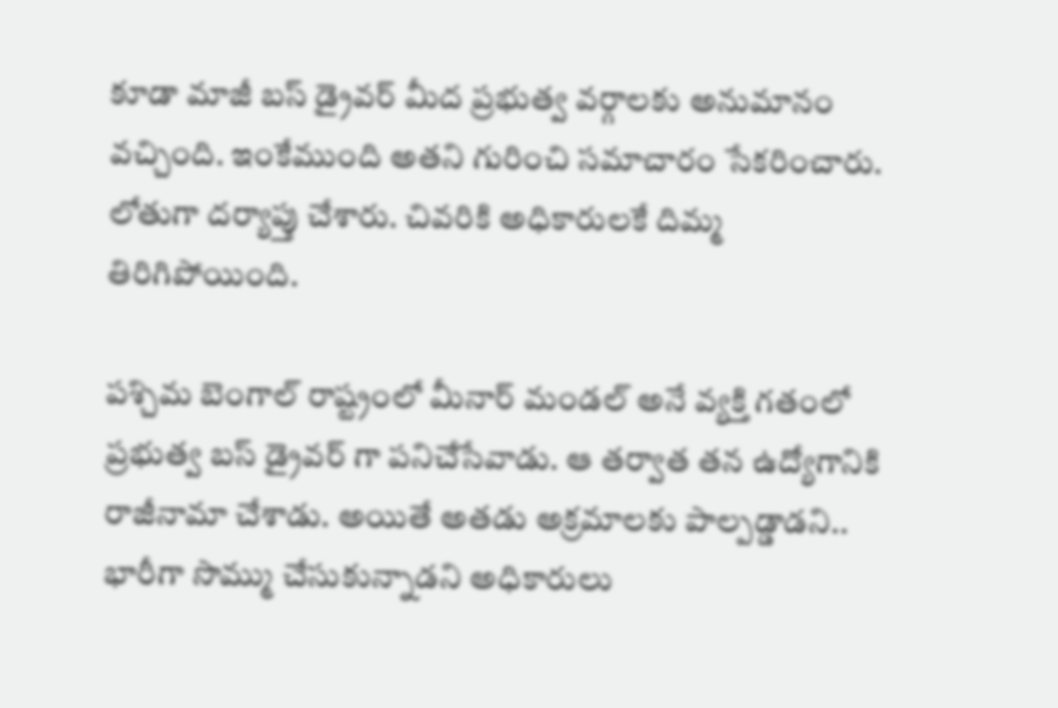కూడా మాజీ బస్ డ్రైవర్ మీద ప్రభుత్వ వర్గాలకు అనుమానం వచ్చింది. ఇంకేముంది అతని గురించి సమాచారం సేకరించారు. లోతుగా దర్యాప్తు చేశారు. చివరికి అధికారులకే దిమ్మ తిరిగిపోయింది.

పశ్చిమ బెంగాల్ రాష్ట్రంలో మీనార్ మండల్ అనే వ్యక్తి గతంలో ప్రభుత్వ బస్ డ్రైవర్ గా పనిచేసేవాడు. ఆ తర్వాత తన ఉద్యోగానికి రాజీనామా చేశాడు. అయితే అతడు అక్రమాలకు పాల్పడ్డాడని.. భారీగా సొమ్ము చేసుకున్నాడని అధికారులు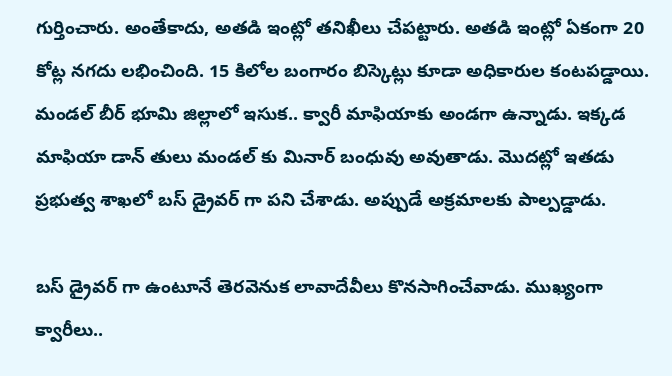గుర్తించారు. అంతేకాదు, అతడి ఇంట్లో తనిఖీలు చేపట్టారు. అతడి ఇంట్లో ఏకంగా 20 కోట్ల నగదు లభించింది. 15 కిలోల బంగారం బిస్కెట్లు కూడా అధికారుల కంటపడ్డాయి. మండల్ బీర్ భూమి జిల్లాలో ఇసుక.. క్వారీ మాఫియాకు అండగా ఉన్నాడు. ఇక్కడ మాఫియా డాన్ తులు మండల్ కు మినార్ బంధువు అవుతాడు. మొదట్లో ఇతడు ప్రభుత్వ శాఖలో బస్ డ్రైవర్ గా పని చేశాడు. అప్పుడే అక్రమాలకు పాల్పడ్డాడు.

బస్ డ్రైవర్ గా ఉంటూనే తెరవెనుక లావాదేవీలు కొనసాగించేవాడు. ముఖ్యంగా క్వారీలు..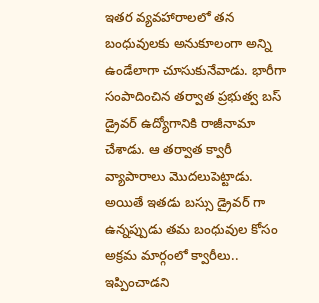ఇతర వ్యవహారాలలో తన బంధువులకు అనుకూలంగా అన్ని ఉండేలాగా చూసుకునేవాడు. భారీగా సంపాదించిన తర్వాత ప్రభుత్వ బస్ డ్రైవర్ ఉద్యోగానికి రాజీనామా చేశాడు. ఆ తర్వాత క్వారీ వ్యాపారాలు మొదలుపెట్టాడు. అయితే ఇతడు బస్సు డ్రైవర్ గా ఉన్నప్పుడు తమ బంధువుల కోసం అక్రమ మార్గంలో క్వారీలు.. ఇప్పించాడని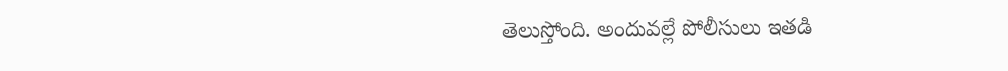తెలుస్తోంది. అందువల్లే పోలీసులు ఇతడి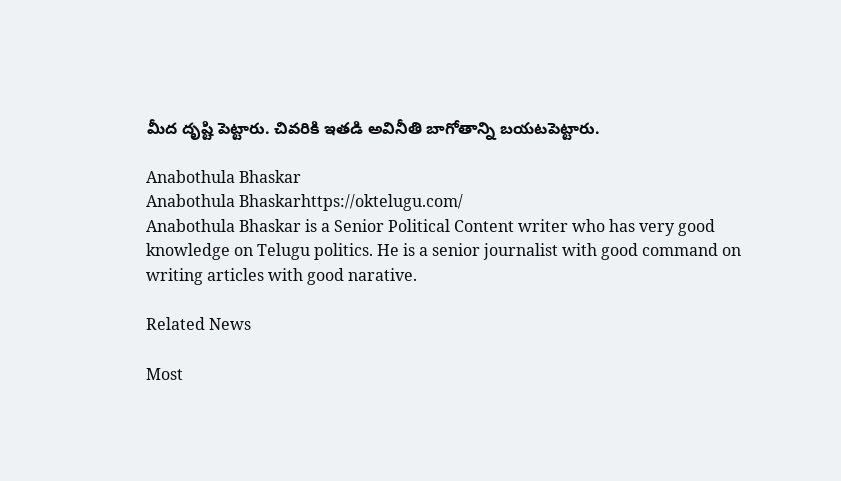మీద దృష్టి పెట్టారు. చివరికి ఇతడి అవినీతి బాగోతాన్ని బయటపెట్టారు.

Anabothula Bhaskar
Anabothula Bhaskarhttps://oktelugu.com/
Anabothula Bhaskar is a Senior Political Content writer who has very good knowledge on Telugu politics. He is a senior journalist with good command on writing articles with good narative.

Related News

Most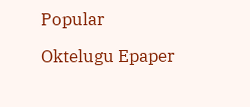Popular

Oktelugu Epaper